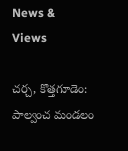News & Views

చర్చ, కొత్తగూడెం: పాల్వంచ మండలం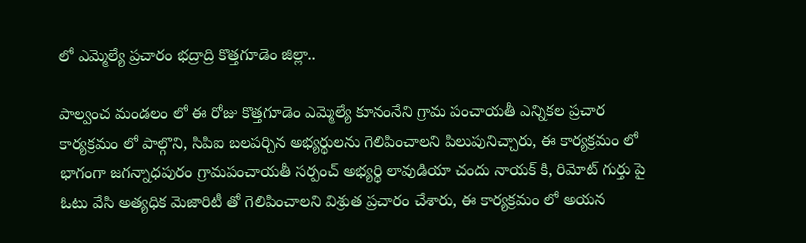లో ఎమ్మెల్యే ప్రచారం భద్రాద్రి కొత్తగూడెం జిల్లా..

పాల్వంచ మండలం లో ఈ రోజు కొత్తగూడెం ఎమ్మెల్యే కూనంనేని గ్రామ పంచాయతీ ఎన్నికల ప్రచార కార్యక్రమం లో పాల్గొని, సిపిఐ బలపర్చిన అభ్యర్థులను గెలిపించాలని పిలుపునిచ్చారు, ఈ కార్యక్రమం లో భాగంగా జగన్నాధపురం గ్రామపంచాయతీ సర్పంచ్ అభ్యర్థి లావుడియా చందు నాయక్ కి, రిమోట్ గుర్తు పై ఓటు వేసి అత్యధిక మెజారిటీ తో గెలిపించాలని విశ్రుత ప్రచారం చేశారు, ఈ కార్యక్రమం లో అయన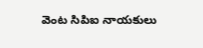వెంట సిపిఐ నాయకులు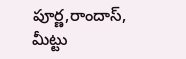పూర్ణ,రాందాస్, మీట్టు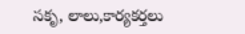సకృ, లాలు,కార్యకర్తలు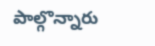పాల్గొన్నారు